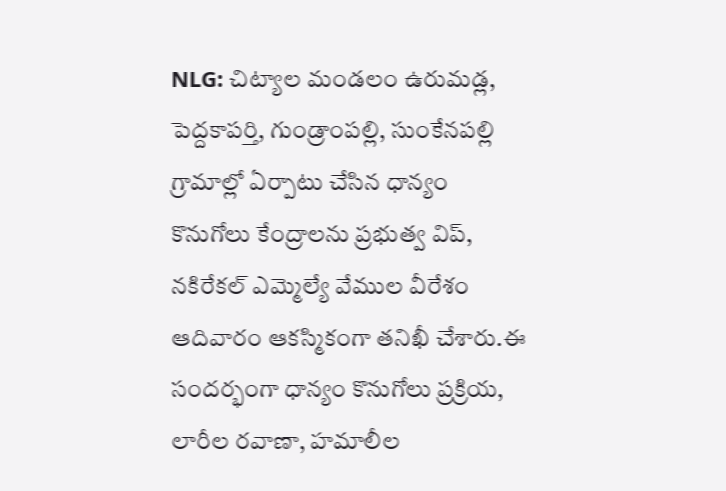NLG: చిట్యాల మండలం ఉరుమడ్ల, పెద్దకాపర్తి, గుండ్రాంపల్లి, సుంకేనపల్లి గ్రామాల్లో ఏర్పాటు చేసిన ధాన్యం కొనుగోలు కేంద్రాలను ప్రభుత్వ విప్, నకిరేకల్ ఎమ్మెల్యే వేముల వీరేశం ఆదివారం ఆకస్మికంగా తనిఖీ చేశారు.ఈ సందర్భంగా ధాన్యం కొనుగోలు ప్రక్రియ, లారీల రవాణా, హమాలీల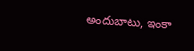అందుబాటు, ఇంకా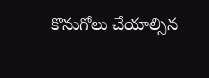కొనుగోలు చేయాల్సిన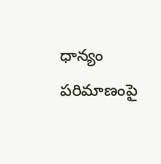ధాన్యం పరిమాణంపై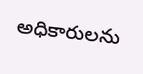అధికారులను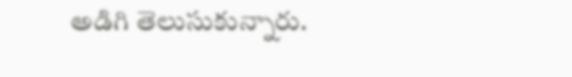అడిగి తెలుసుకున్నారు.